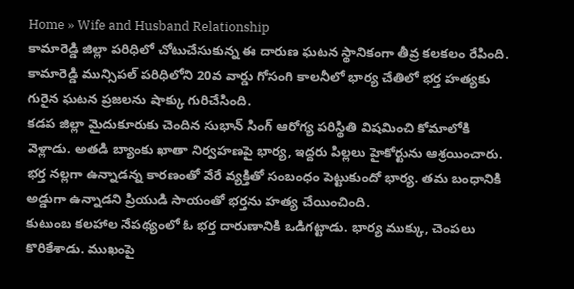Home » Wife and Husband Relationship
కామారెడ్డి జిల్లా పరిధిలో చోటుచేసుకున్న ఈ దారుణ ఘటన స్థానికంగా తీవ్ర కలకలం రేపింది. కామారెడ్డి మున్సిపల్ పరిధిలోని 20వ వార్డు గోసంగి కాలనీలో భార్య చేతిలో భర్త హత్యకు గురైన ఘటన ప్రజలను షాక్కు గురిచేసింది.
కడప జిల్లా మైదుకూరుకు చెందిన సుభాన్ సింగ్ ఆరోగ్య పరిస్థితి విషమించి కోమాలోకి వెళ్లాడు. అతడి బ్యాంకు ఖాతా నిర్వహణపై భార్య, ఇద్దరు పిల్లలు హైకోర్టును ఆశ్రయించారు.
భర్త నల్లగా ఉన్నాడన్న కారణంతో వేరే వ్యక్తితో సంబంధం పెట్టుకుందో భార్య. తమ బంధానికి అడ్డుగా ఉన్నాడని ప్రియుడి సాయంతో భర్తను హత్య చేయించింది.
కుటుంబ కలహాల నేపథ్యంలో ఓ భర్త దారుణానికి ఒడిగట్టాడు. భార్య ముక్కు, చెంపలు కొరికేశాడు. ముఖంపై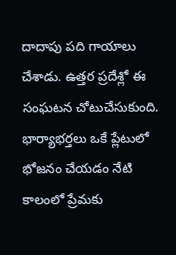దాదాపు పది గాయాలు చేశాడు. ఉత్తర ప్రదేశ్లో ఈ సంఘటన చోటుచేసుకుంది.
భార్యాభర్తలు ఒకే ప్లేటులో భోజనం చేయడం నేటి కాలంలో ప్రేమకు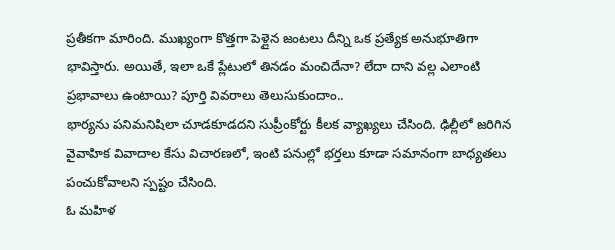ప్రతీకగా మారింది. ముఖ్యంగా కొత్తగా పెళ్లైన జంటలు దీన్ని ఒక ప్రత్యేక అనుభూతిగా భావిస్తారు. అయితే, ఇలా ఒకే ప్లేటులో తినడం మంచిదేనా? లేదా దాని వల్ల ఎలాంటి ప్రభావాలు ఉంటాయి? పూర్తి వివరాలు తెలుసుకుందాం..
భార్యను పనిమనిషిలా చూడకూడదని సుప్రీంకోర్టు కీలక వ్యాఖ్యలు చేసింది. ఢిల్లీలో జరిగిన వైవాహిక వివాదాల కేసు విచారణలో, ఇంటి పనుల్లో భర్తలు కూడా సమానంగా బాధ్యతలు పంచుకోవాలని స్పష్టం చేసింది.
ఓ మహిళ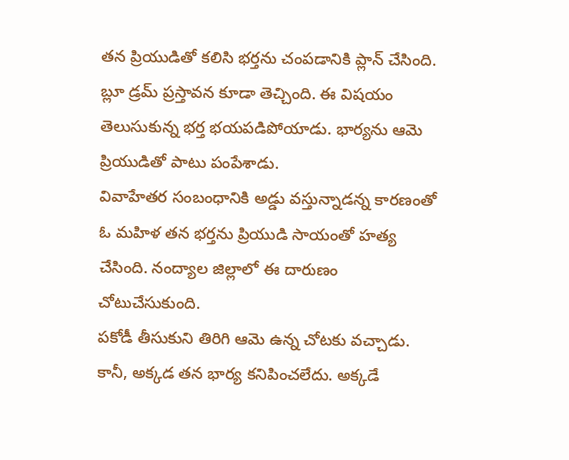తన ప్రియుడితో కలిసి భర్తను చంపడానికి ప్లాన్ చేసింది. బ్లూ డ్రమ్ ప్రస్తావన కూడా తెచ్చింది. ఈ విషయం తెలుసుకున్న భర్త భయపడిపోయాడు. భార్యను ఆమె ప్రియుడితో పాటు పంపేశాడు.
వివాహేతర సంబంధానికి అడ్డు వస్తున్నాడన్న కారణంతో ఓ మహిళ తన భర్తను ప్రియుడి సాయంతో హత్య చేసింది. నంద్యాల జిల్లాలో ఈ దారుణం చోటుచేసుకుంది.
పకోడీ తీసుకుని తిరిగి ఆమె ఉన్న చోటకు వచ్చాడు. కానీ, అక్కడ తన భార్య కనిపించలేదు. అక్కడే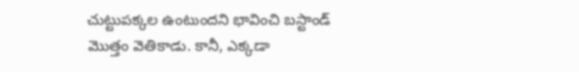చుట్టుపక్కల ఉంటుందని భావించి బస్టాండ్ మొత్తం వెతికాడు. కానీ, ఎక్కడా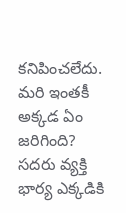కనిపించలేదు. మరి ఇంతకీ అక్కడ ఏం జరిగింది? సదరు వ్యక్తి భార్య ఎక్కడికి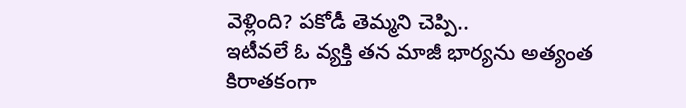వెళ్లింది? పకోడీ తెమ్మని చెప్పి..
ఇటీవలే ఓ వ్యక్తి తన మాజీ భార్యను అత్యంత కిరాతకంగా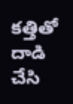కత్తితో దాడి చేసి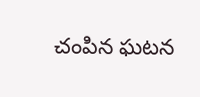చంపిన ఘటన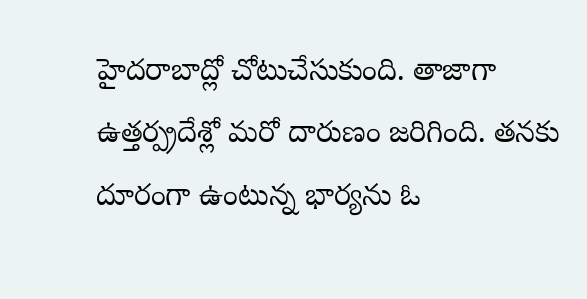హైదరాబాద్లో చోటుచేసుకుంది. తాజాగా ఉత్తర్ప్రదేశ్లో మరో దారుణం జరిగింది. తనకు దూరంగా ఉంటున్న భార్యను ఓ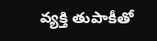వ్యక్తి తుపాకీతో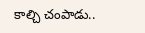కాల్చి చంపాడు..